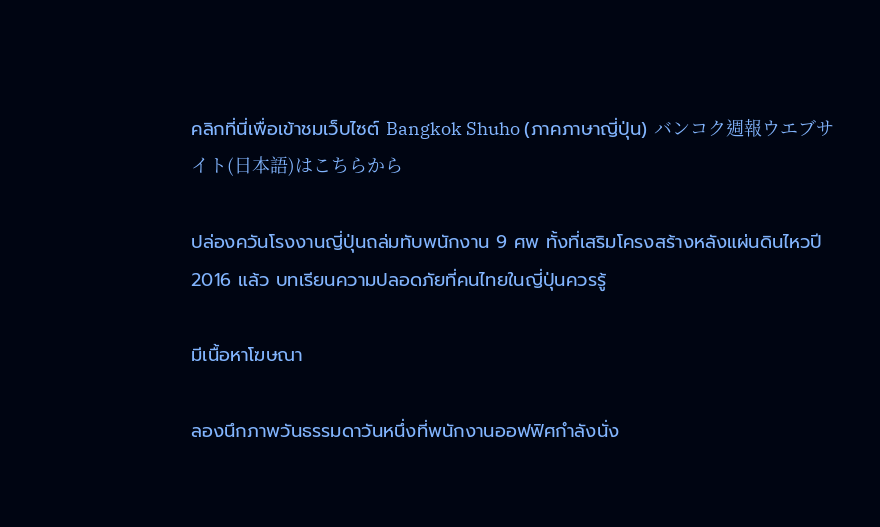คลิกที่นี่เพื่อเข้าชมเว็บไซต์ Bangkok Shuho (ภาคภาษาญี่ปุ่น) バンコク週報ウエブサイト(日本語)はこちらから

ปล่องควันโรงงานญี่ปุ่นถล่มทับพนักงาน 9 ศพ ทั้งที่เสริมโครงสร้างหลังแผ่นดินไหวปี 2016 แล้ว บทเรียนความปลอดภัยที่คนไทยในญี่ปุ่นควรรู้

มีเนื้อหาโฆษณา

ลองนึกภาพวันธรรมดาวันหนึ่งที่พนักงานออฟฟิศกำลังนั่ง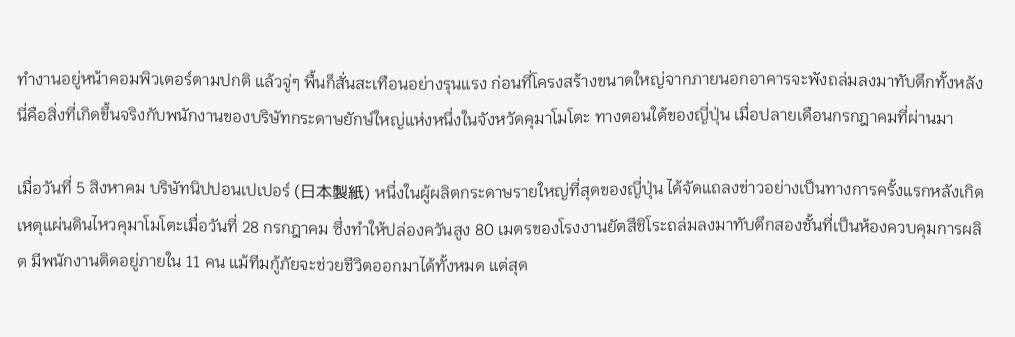ทำงานอยู่หน้าคอมพิวเตอร์ตามปกติ แล้วจู่ๆ พื้นก็สั่นสะเทือนอย่างรุนแรง ก่อนที่โครงสร้างขนาดใหญ่จากภายนอกอาคารจะพังถล่มลงมาทับตึกทั้งหลัง นี่คือสิ่งที่เกิดขึ้นจริงกับพนักงานของบริษัทกระดาษยักษ์ใหญ่แห่งหนึ่งในจังหวัดคุมาโมโตะ ทางตอนใต้ของญี่ปุ่น เมื่อปลายเดือนกรกฎาคมที่ผ่านมา

เมื่อวันที่ 5 สิงหาคม บริษัทนิปปอนเปเปอร์ (日本製紙) หนึ่งในผู้ผลิตกระดาษรายใหญ่ที่สุดของญี่ปุ่น ได้จัดแถลงข่าวอย่างเป็นทางการครั้งแรกหลังเกิดเหตุแผ่นดินไหวคุมาโมโตะเมื่อวันที่ 28 กรกฎาคม ซึ่งทำให้ปล่องควันสูง 80 เมตรของโรงงานยัตสึชิโระถล่มลงมาทับตึกสองชั้นที่เป็นห้องควบคุมการผลิต มีพนักงานติดอยู่ภายใน 11 คน แม้ทีมกู้ภัยจะช่วยชีวิตออกมาได้ทั้งหมด แต่สุด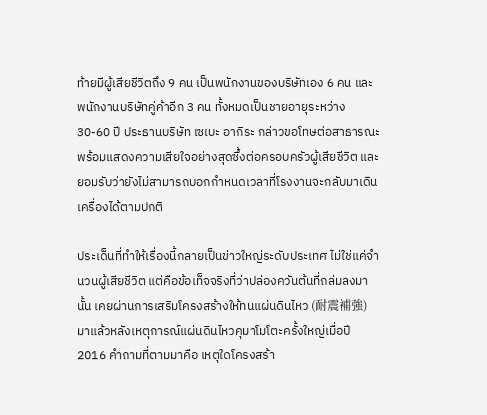ท้ายมีผู้เสียชีวิตถึง 9 คน เป็นพนักงานของบริษัทเอง 6 คน และพนักงานบริษัทคู่ค้าอีก 3 คน ทั้งหมดเป็นชายอายุระหว่าง 30-60 ปี ประธานบริษัท เซเบะ อากิระ กล่าวขอโทษต่อสาธารณะพร้อมแสดงความเสียใจอย่างสุดซึ้งต่อครอบครัวผู้เสียชีวิต และยอมรับว่ายังไม่สามารถบอกกำหนดเวลาที่โรงงานจะกลับมาเดินเครื่องได้ตามปกติ

ประเด็นที่ทำให้เรื่องนี้กลายเป็นข่าวใหญ่ระดับประเทศ ไม่ใช่แค่จำนวนผู้เสียชีวิต แต่คือข้อเท็จจริงที่ว่าปล่องควันต้นที่ถล่มลงมานั้น เคยผ่านการเสริมโครงสร้างให้ทนแผ่นดินไหว (耐震補強) มาแล้วหลังเหตุการณ์แผ่นดินไหวคุมาโมโตะครั้งใหญ่เมื่อปี 2016 คำถามที่ตามมาคือ เหตุใดโครงสร้า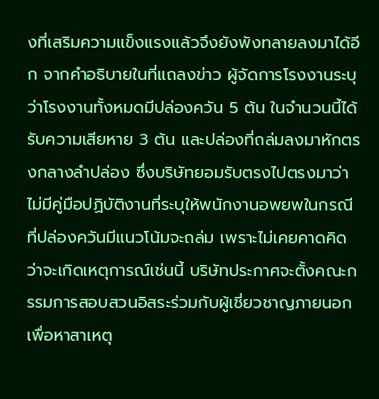งที่เสริมความแข็งแรงแล้วจึงยังพังทลายลงมาได้อีก จากคำอธิบายในที่แถลงข่าว ผู้จัดการโรงงานระบุว่าโรงงานทั้งหมดมีปล่องควัน 5 ต้น ในจำนวนนี้ได้รับความเสียหาย 3 ต้น และปล่องที่ถล่มลงมาหักตรงกลางลำปล่อง ซึ่งบริษัทยอมรับตรงไปตรงมาว่าไม่มีคู่มือปฏิบัติงานที่ระบุให้พนักงานอพยพในกรณีที่ปล่องควันมีแนวโน้มจะถล่ม เพราะไม่เคยคาดคิดว่าจะเกิดเหตุการณ์เช่นนี้ บริษัทประกาศจะตั้งคณะกรรมการสอบสวนอิสระร่วมกับผู้เชี่ยวชาญภายนอกเพื่อหาสาเหตุ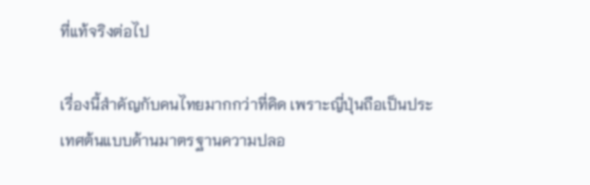ที่แท้จริงต่อไป

เรื่องนี้สำคัญกับคนไทยมากกว่าที่คิด เพราะญี่ปุ่นถือเป็นประเทศต้นแบบด้านมาตรฐานความปลอ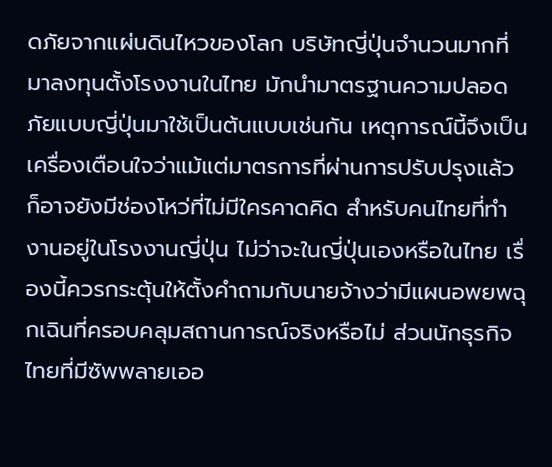ดภัยจากแผ่นดินไหวของโลก บริษัทญี่ปุ่นจำนวนมากที่มาลงทุนตั้งโรงงานในไทย มักนำมาตรฐานความปลอดภัยแบบญี่ปุ่นมาใช้เป็นต้นแบบเช่นกัน เหตุการณ์นี้จึงเป็นเครื่องเตือนใจว่าแม้แต่มาตรการที่ผ่านการปรับปรุงแล้วก็อาจยังมีช่องโหว่ที่ไม่มีใครคาดคิด สำหรับคนไทยที่ทำงานอยู่ในโรงงานญี่ปุ่น ไม่ว่าจะในญี่ปุ่นเองหรือในไทย เรื่องนี้ควรกระตุ้นให้ตั้งคำถามกับนายจ้างว่ามีแผนอพยพฉุกเฉินที่ครอบคลุมสถานการณ์จริงหรือไม่ ส่วนนักธุรกิจไทยที่มีซัพพลายเออ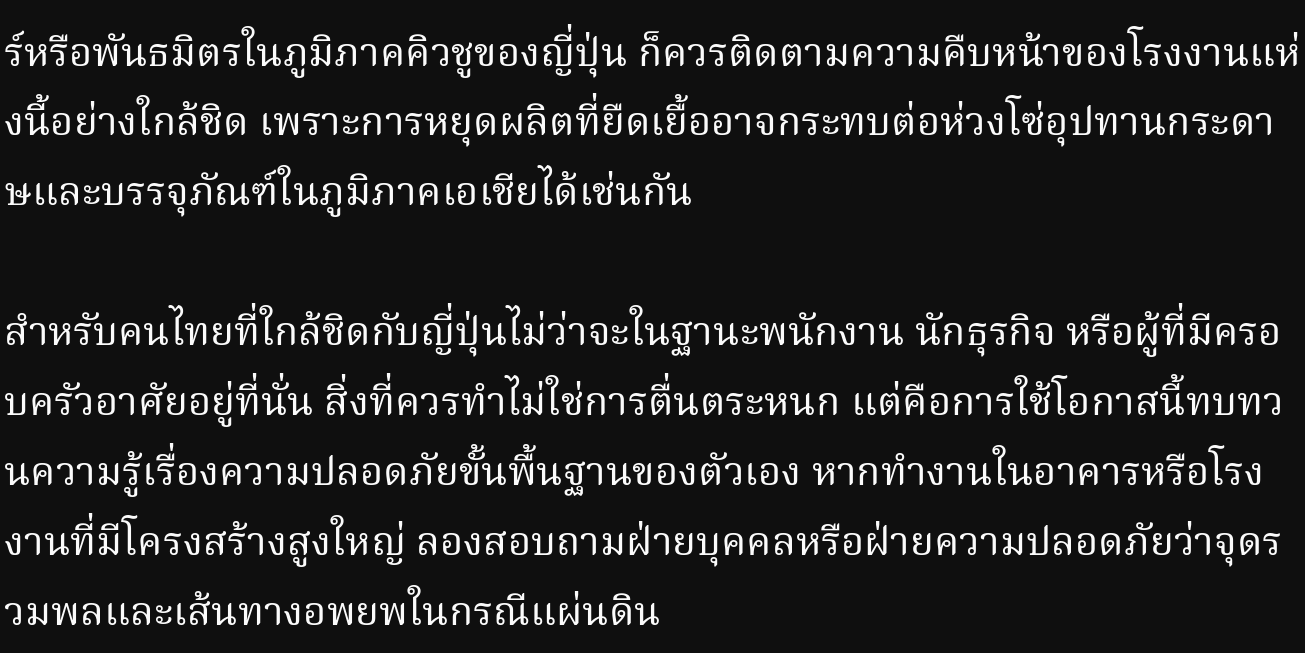ร์หรือพันธมิตรในภูมิภาคคิวชูของญี่ปุ่น ก็ควรติดตามความคืบหน้าของโรงงานแห่งนี้อย่างใกล้ชิด เพราะการหยุดผลิตที่ยืดเยื้ออาจกระทบต่อห่วงโซ่อุปทานกระดาษและบรรจุภัณฑ์ในภูมิภาคเอเชียได้เช่นกัน

สำหรับคนไทยที่ใกล้ชิดกับญี่ปุ่นไม่ว่าจะในฐานะพนักงาน นักธุรกิจ หรือผู้ที่มีครอบครัวอาศัยอยู่ที่นั่น สิ่งที่ควรทำไม่ใช่การตื่นตระหนก แต่คือการใช้โอกาสนี้ทบทวนความรู้เรื่องความปลอดภัยขั้นพื้นฐานของตัวเอง หากทำงานในอาคารหรือโรงงานที่มีโครงสร้างสูงใหญ่ ลองสอบถามฝ่ายบุคคลหรือฝ่ายความปลอดภัยว่าจุดรวมพลและเส้นทางอพยพในกรณีแผ่นดิน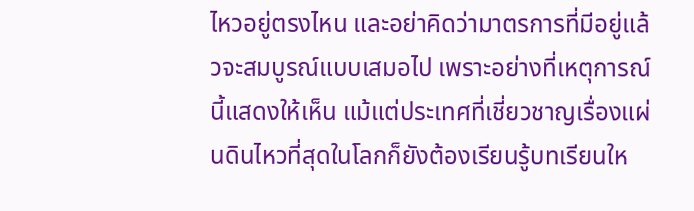ไหวอยู่ตรงไหน และอย่าคิดว่ามาตรการที่มีอยู่แล้วจะสมบูรณ์แบบเสมอไป เพราะอย่างที่เหตุการณ์นี้แสดงให้เห็น แม้แต่ประเทศที่เชี่ยวชาญเรื่องแผ่นดินไหวที่สุดในโลกก็ยังต้องเรียนรู้บทเรียนให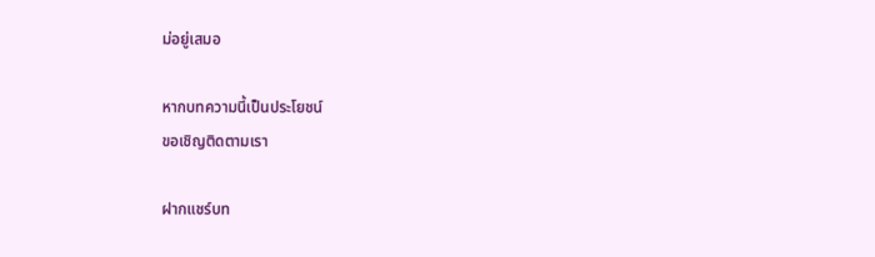ม่อยู่เสมอ

หากบทความนี้เป็นประโยชน์
ขอเชิญติดตามเรา

ฝากแชร์บท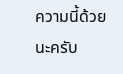ความนี้ด้วยนะครับ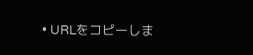• URLをコピーしま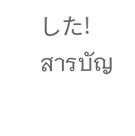した!
สารบัญ